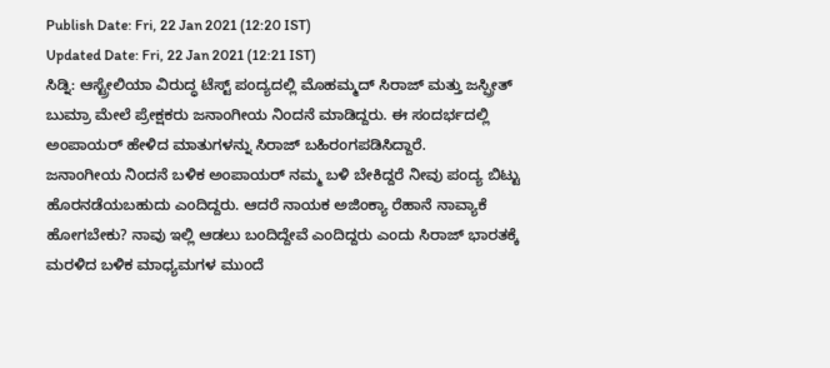Publish Date: Fri, 22 Jan 2021 (12:20 IST)
Updated Date: Fri, 22 Jan 2021 (12:21 IST)
ಸಿಡ್ನಿ: ಆಸ್ಟ್ರೇಲಿಯಾ ವಿರುದ್ಧ ಟೆಸ್ಟ್ ಪಂದ್ಯದಲ್ಲಿ ಮೊಹಮ್ಮದ್ ಸಿರಾಜ್ ಮತ್ತು ಜಸ್ಪ್ರೀತ್ ಬುಮ್ರಾ ಮೇಲೆ ಪ್ರೇಕ್ಷಕರು ಜನಾಂಗೀಯ ನಿಂದನೆ ಮಾಡಿದ್ದರು. ಈ ಸಂದರ್ಭದಲ್ಲಿ ಅಂಪಾಯರ್ ಹೇಳಿದ ಮಾತುಗಳನ್ನು ಸಿರಾಜ್ ಬಹಿರಂಗಪಡಿಸಿದ್ದಾರೆ.
ಜನಾಂಗೀಯ ನಿಂದನೆ ಬಳಿಕ ಅಂಪಾಯರ್ ನಮ್ಮ ಬಳಿ ಬೇಕಿದ್ದರೆ ನೀವು ಪಂದ್ಯ ಬಿಟ್ಟು ಹೊರನಡೆಯಬಹುದು ಎಂದಿದ್ದರು. ಆದರೆ ನಾಯಕ ಅಜಿಂಕ್ಯಾ ರೆಹಾನೆ ನಾವ್ಯಾಕೆ ಹೋಗಬೇಕು? ನಾವು ಇಲ್ಲಿ ಆಡಲು ಬಂದಿದ್ದೇವೆ ಎಂದಿದ್ದರು ಎಂದು ಸಿರಾಜ್ ಭಾರತಕ್ಕೆ ಮರಳಿದ ಬಳಿಕ ಮಾಧ್ಯಮಗಳ ಮುಂದೆ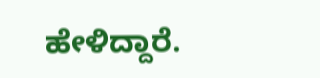ಹೇಳಿದ್ದಾರೆ.